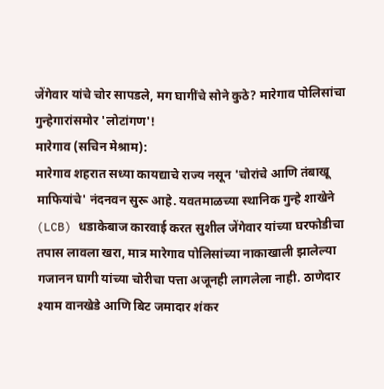जेंगेवार यांचे चोर सापडले, मग घागींचे सोने कुठे? मारेगाव पोलिसांचा गुन्हेगारांसमोर 'लोटांगण'!
मारेगाव (सचिन मेश्राम):
मारेगाव शहरात सध्या कायद्याचे राज्य नसून 'चोरांचे आणि तंबाखू माफियांचे' नंदनवन सुरू आहे. यवतमाळच्या स्थानिक गुन्हे शाखेने (LCB) धडाकेबाज कारवाई करत सुशील जेंगेवार यांच्या घरफोडीचा तपास लावला खरा, मात्र मारेगाव पोलिसांच्या नाकाखाली झालेल्या गजानन घागी यांच्या चोरीचा पत्ता अजूनही लागलेला नाही. ठाणेदार श्याम वानखेडे आणि बिट जमादार शंकर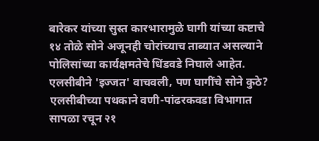बारेकर यांच्या सुस्त कारभारामुळे घागी यांच्या कष्टाचे १४ तोळे सोने अजूनही चोरांच्याच ताब्यात असल्याने पोलिसांच्या कार्यक्षमतेचे धिंडवडे निघाले आहेत.
एलसीबीने 'इज्जत' वाचवली, पण घागींचे सोने कुठे?
एलसीबीच्या पथकाने वणी-पांढरकवडा विभागात सापळा रचून २१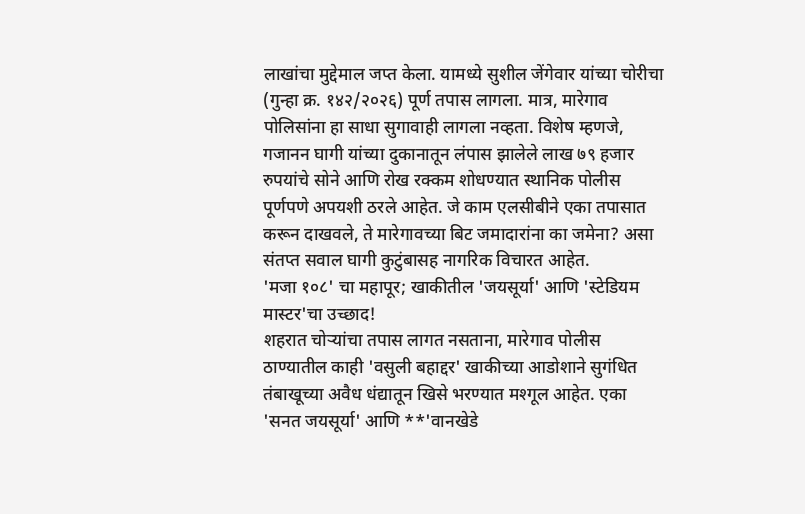लाखांचा मुद्देमाल जप्त केला. यामध्ये सुशील जेंगेवार यांच्या चोरीचा (गुन्हा क्र. १४२/२०२६) पूर्ण तपास लागला. मात्र, मारेगाव पोलिसांना हा साधा सुगावाही लागला नव्हता. विशेष म्हणजे, गजानन घागी यांच्या दुकानातून लंपास झालेले लाख ७९ हजार रुपयांचे सोने आणि रोख रक्कम शोधण्यात स्थानिक पोलीस पूर्णपणे अपयशी ठरले आहेत. जे काम एलसीबीने एका तपासात करून दाखवले, ते मारेगावच्या बिट जमादारांना का जमेना? असा संतप्त सवाल घागी कुटुंबासह नागरिक विचारत आहेत.
'मजा १०८' चा महापूर; खाकीतील 'जयसूर्या' आणि 'स्टेडियम मास्टर'चा उच्छाद!
शहरात चोऱ्यांचा तपास लागत नसताना, मारेगाव पोलीस ठाण्यातील काही 'वसुली बहाद्दर' खाकीच्या आडोशाने सुगंधित तंबाखूच्या अवैध धंद्यातून खिसे भरण्यात मश्गूल आहेत. एका 'सनत जयसूर्या' आणि **'वानखेडे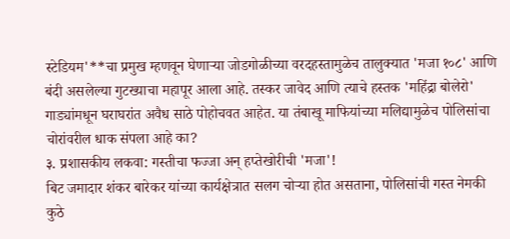स्टेडियम'**चा प्रमुख म्हणवून घेणाऱ्या जोडगोळीच्या वरदहस्तामुळेच तालुक्यात 'मजा १०८' आणि बंदी असलेल्या गुटख्याचा महापूर आला आहे. तस्कर जावेद आणि त्याचे हस्तक 'महिंद्रा बोलेरो' गाड्यांमधून घराघरांत अवैध साठे पोहोचवत आहेत. या तंबाखू माफियांच्या मलिद्यामुळेच पोलिसांचा चोरांवरील धाक संपला आहे का?
३. प्रशासकीय लकवा: गस्तीचा फज्जा अन् हप्तेखोरीची 'मजा'!
बिट जमादार शंकर बारेकर यांच्या कार्यक्षेत्रात सलग चोऱ्या होत असताना, पोलिसांची गस्त नेमकी कुठे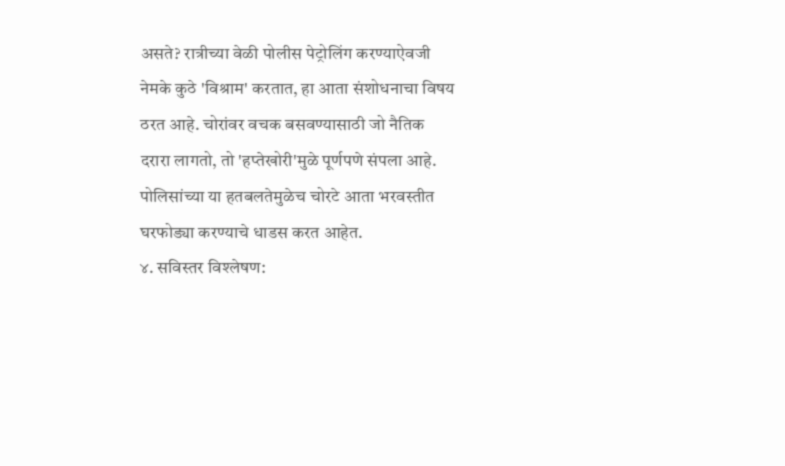असते? रात्रीच्या वेळी पोलीस पेट्रोलिंग करण्याऐवजी नेमके कुठे 'विश्राम' करतात, हा आता संशोधनाचा विषय ठरत आहे. चोरांवर वचक बसवण्यासाठी जो नैतिक दरारा लागतो, तो 'हप्तेखोरी'मुळे पूर्णपणे संपला आहे. पोलिसांच्या या हतबलतेमुळेच चोरटे आता भरवस्तीत घरफोड्या करण्याचे धाडस करत आहेत.
४. सविस्तर विश्लेषण: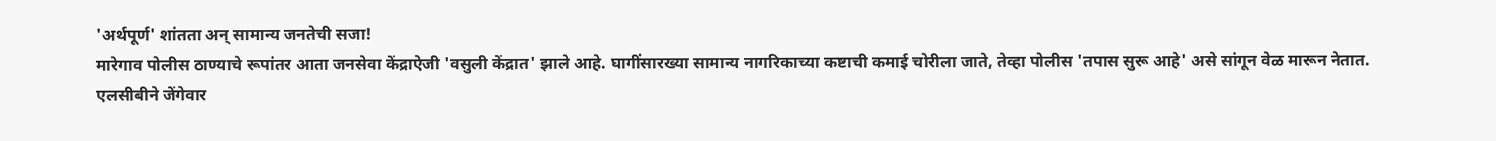'अर्थपूर्ण' शांतता अन् सामान्य जनतेची सजा!
मारेगाव पोलीस ठाण्याचे रूपांतर आता जनसेवा केंद्राऐजी 'वसुली केंद्रात' झाले आहे. घागींसारख्या सामान्य नागरिकाच्या कष्टाची कमाई चोरीला जाते, तेव्हा पोलीस 'तपास सुरू आहे' असे सांगून वेळ मारून नेतात. एलसीबीने जेंगेवार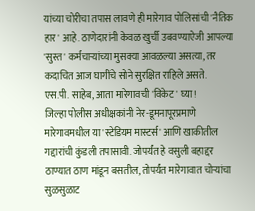यांच्या चोरीचा तपास लावणे ही मारेगाव पोलिसांची 'नैतिक हार' आहे. ठाणेदारांनी केवळ खुर्ची उबवण्याऐजी आपल्या 'सुस्त' कर्मचाऱ्यांच्या मुसक्या आवळल्या असत्या, तर कदाचित आज घागींचे सोने सुरक्षित राहिले असते.
एस.पी. साहेब, आता मारेगावची 'विकेट' घ्या!
जिल्हा पोलीस अधीक्षकांनी नेर-डूमनापूरप्रमाणे मारेगावमधील या 'स्टेडियम मास्टर्स' आणि खाकीतील गद्दारांची कुंडली तपासावी. जोपर्यंत हे वसुली बहाद्दर ठाण्यात ठाण मांडून बसतील, तोपर्यंत मारेगावात चोऱ्यांचा सुळसुळाट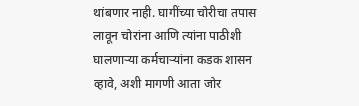थांबणार नाही. घागींच्या चोरीचा तपास लावून चोरांना आणि त्यांना पाठीशी घालणाऱ्या कर्मचाऱ्यांना कडक शासन व्हावे, अशी मागणी आता जोर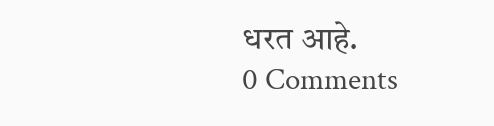धरत आहे.
0 Comments